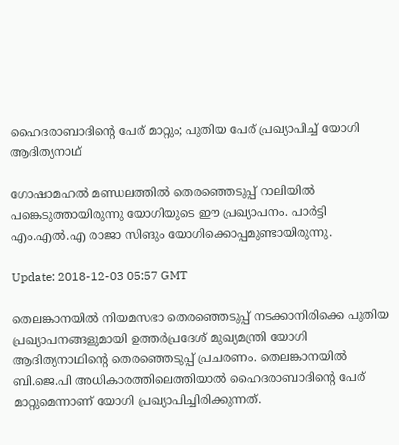ഹൈദരാബാദിന്റെ പേര് മാറ്റും; പുതിയ പേര് പ്രഖ്യാപിച്ച് യോഗി ആദിത്യനാഥ്

ഗോഷാമഹല്‍ മണ്ഡലത്തില്‍ തെരഞ്ഞെടുപ്പ് റാലിയില്‍ പങ്കെടുത്തായിരുന്നു യോഗിയുടെ ഈ പ്രഖ്യാപനം. പാര്‍ട്ടി എം.എല്‍.എ രാജാ സിങും യോഗിക്കൊപ്പമുണ്ടായിരുന്നു.

Update: 2018-12-03 05:57 GMT

തെലങ്കാനയില്‍ നിയമസഭാ തെരഞ്ഞെടുപ്പ് നടക്കാനിരിക്കെ പുതിയ പ്രഖ്യാപനങ്ങളുമായി ഉത്തര്‍പ്രദേശ് മുഖ്യമന്ത്രി യോഗി ആദിത്യനാഥിന്റെ തെരഞ്ഞെടുപ്പ് പ്രചരണം. തെലങ്കാനയില്‍ ബി.ജെ.പി അധികാരത്തിലെത്തിയാല്‍ ഹൈദരാബാദിന്റെ പേര് മാറ്റുമെന്നാണ് യോഗി പ്രഖ്യാപിച്ചിരിക്കുന്നത്.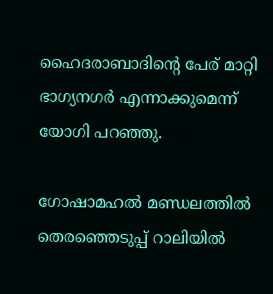ഹൈദരാബാദിന്റെ പേര് മാറ്റി ഭാഗ്യനഗര്‍ എന്നാക്കുമെന്ന് യോഗി പറഞ്ഞു.

ഗോഷാമഹല്‍ മണ്ഡലത്തില്‍ തെരഞ്ഞെടുപ്പ് റാലിയില്‍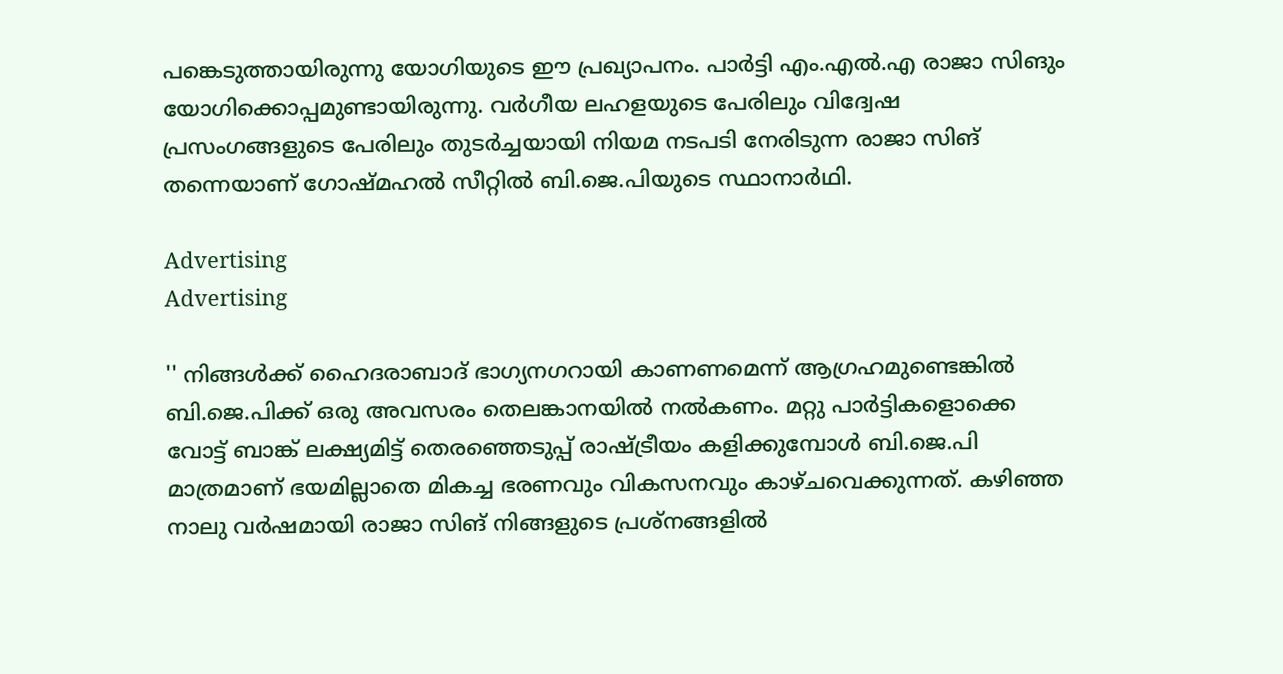പങ്കെടുത്തായിരുന്നു യോഗിയുടെ ഈ പ്രഖ്യാപനം. പാര്‍ട്ടി എം.എല്‍.എ രാജാ സിങും യോഗിക്കൊപ്പമുണ്ടായിരുന്നു. വര്‍ഗീയ ലഹളയുടെ പേരിലും വിദ്വേഷ പ്രസംഗങ്ങളുടെ പേരിലും തുടര്‍ച്ചയായി നിയമ നടപടി നേരിടുന്ന രാജാ സിങ് തന്നെയാണ് ഗോഷ്മഹല്‍ സീറ്റില്‍ ബി.ജെ.പിയുടെ സ്ഥാനാര്‍ഥി.

Advertising
Advertising

'' നിങ്ങള്‍ക്ക് ഹൈദരാബാദ് ഭാഗ്യനഗറായി കാണണമെന്ന് ആഗ്രഹമുണ്ടെങ്കില്‍ ബി.ജെ.പിക്ക് ഒരു അവസരം തെലങ്കാനയില്‍ നല്‍കണം. മറ്റു പാര്‍ട്ടികളൊക്കെ വോട്ട് ബാങ്ക് ലക്ഷ്യമിട്ട് തെരഞ്ഞെടുപ്പ് രാഷ്ട്രീയം കളിക്കുമ്പോള്‍ ബി.ജെ.പി മാത്രമാണ് ഭയമില്ലാതെ മികച്ച ഭരണവും വികസനവും കാഴ്ചവെക്കുന്നത്. കഴിഞ്ഞ നാലു വര്‍ഷമായി രാജാ സിങ് നിങ്ങളുടെ പ്രശ്നങ്ങളില്‍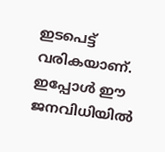ഇടപെട്ട് വരികയാണ്. ഇപ്പോള്‍ ഈ ജനവിധിയില്‍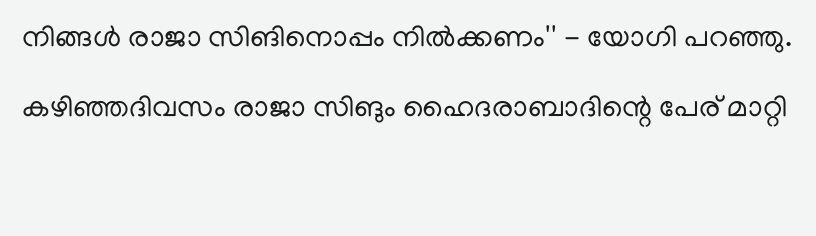നിങ്ങള്‍ രാജാ സിങിനൊപ്പം നില്‍ക്കണം'' - യോഗി പറഞ്ഞു.

കഴിഞ്ഞദിവസം രാജാ സിങും ഹൈദരാബാദിന്റെ പേര് മാറ്റി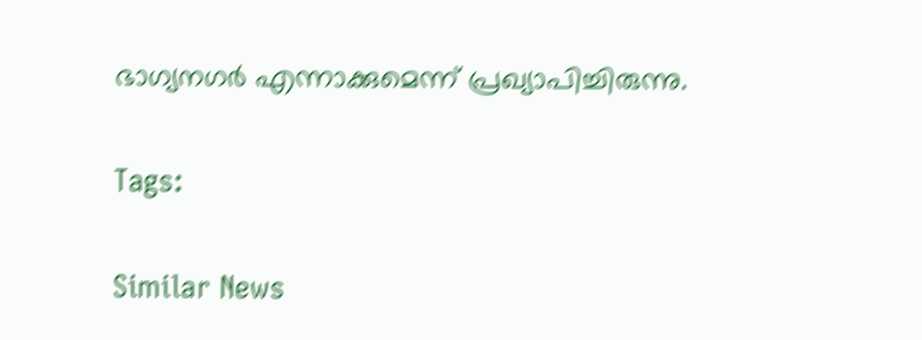ഭാഗ്യനഗര്‍ എന്നാക്കുമെന്ന് പ്രഖ്യാപിച്ചിരുന്നു.

Tags:

Similar News